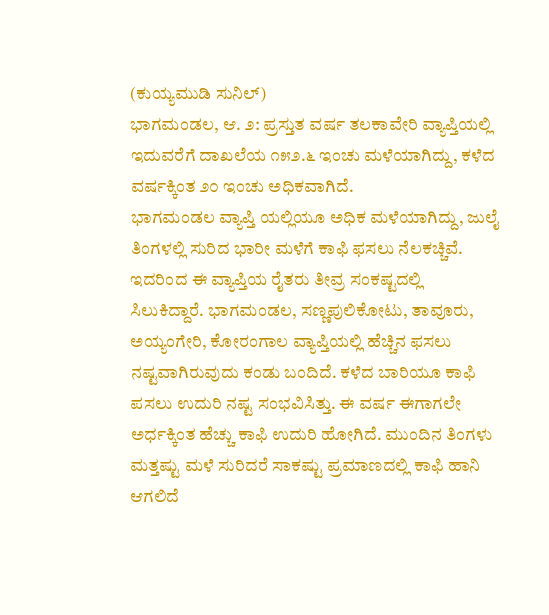(ಕುಯ್ಯಮುಡಿ ಸುನಿಲ್)
ಭಾಗಮಂಡಲ, ಆ. ೨: ಪ್ರಸ್ತುತ ವರ್ಷ ತಲಕಾವೇರಿ ವ್ಯಾಪ್ತಿಯಲ್ಲಿ ಇದುವರೆಗೆ ದಾಖಲೆಯ ೧೫೨.೬ ಇಂಚು ಮಳೆಯಾಗಿದ್ದು, ಕಳೆದ ವರ್ಷಕ್ಕಿಂತ ೨೦ ಇಂಚು ಅಧಿಕವಾಗಿದೆ.
ಭಾಗಮಂಡಲ ವ್ಯಾಪ್ತಿ ಯಲ್ಲಿಯೂ ಅಧಿಕ ಮಳೆಯಾಗಿದ್ದು, ಜುಲೈ ತಿಂಗಳಲ್ಲಿ ಸುರಿದ ಭಾರೀ ಮಳೆಗೆ ಕಾಫಿ ಫಸಲು ನೆಲಕಚ್ಚಿವೆ. ಇದರಿಂದ ಈ ವ್ಯಾಪ್ತಿಯ ರೈತರು ತೀವ್ರ ಸಂಕಷ್ಟದಲ್ಲಿ ಸಿಲುಕಿದ್ದಾರೆ. ಭಾಗಮಂಡಲ, ಸಣ್ಣಪುಲಿಕೋಟು, ತಾವೂರು, ಅಯ್ಯಂಗೇರಿ, ಕೋರಂಗಾಲ ವ್ಯಾಪ್ತಿಯಲ್ಲಿ ಹೆಚ್ಚಿನ ಫಸಲು ನಷ್ಟವಾಗಿರುವುದು ಕಂಡು ಬಂದಿದೆ. ಕಳೆದ ಬಾರಿಯೂ ಕಾಫಿ ಪಸಲು ಉದುರಿ ನಷ್ಟ ಸಂಭವಿಸಿತ್ತು. ಈ ವರ್ಷ ಈಗಾಗಲೇ ಅರ್ಧಕ್ಕಿಂತ ಹೆಚ್ಚು ಕಾಫಿ ಉದುರಿ ಹೋಗಿದೆ. ಮುಂದಿನ ತಿಂಗಳು ಮತ್ತಷ್ಟು ಮಳೆ ಸುರಿದರೆ ಸಾಕಷ್ಟು ಪ್ರಮಾಣದಲ್ಲಿ ಕಾಫಿ ಹಾನಿ ಆಗಲಿದೆ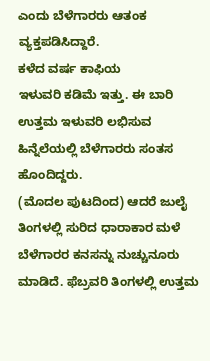ಎಂದು ಬೆಳೆಗಾರರು ಆತಂಕ ವ್ಯಕ್ತಪಡಿಸಿದ್ದಾರೆ.
ಕಳೆದ ವರ್ಷ ಕಾಫಿಯ
ಇಳುವರಿ ಕಡಿಮೆ ಇತ್ತು. ಈ ಬಾರಿ ಉತ್ತಮ ಇಳುವರಿ ಲಭಿಸುವ ಹಿನ್ನೆಲೆಯಲ್ಲಿ ಬೆಳೆಗಾರರು ಸಂತಸ ಹೊಂದಿದ್ದರು.
(ಮೊದಲ ಪುಟದಿಂದ) ಆದರೆ ಜುಲೈ ತಿಂಗಳಲ್ಲಿ ಸುರಿದ ಧಾರಾಕಾರ ಮಳೆ ಬೆಳೆಗಾರರ ಕನಸನ್ನು ನುಚ್ಚುನೂರು ಮಾಡಿದೆ. ಫೆಬ್ರವರಿ ತಿಂಗಳಲ್ಲಿ ಉತ್ತಮ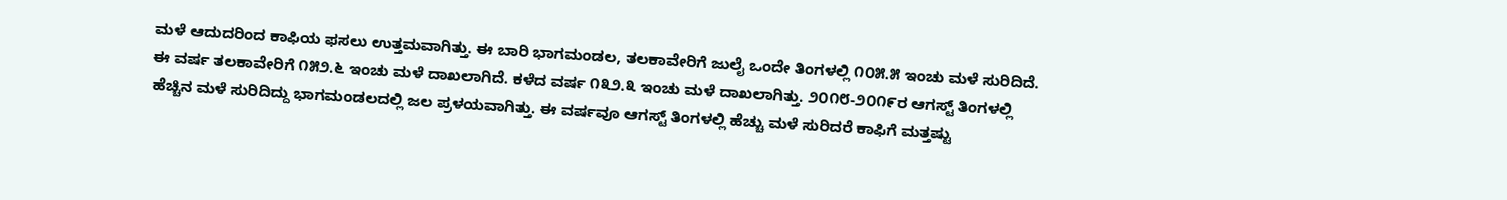ಮಳೆ ಆದುದರಿಂದ ಕಾಫಿಯ ಫಸಲು ಉತ್ತಮವಾಗಿತ್ತು. ಈ ಬಾರಿ ಭಾಗಮಂಡಲ, ತಲಕಾವೇರಿಗೆ ಜುಲೈ ಒಂದೇ ತಿಂಗಳಲ್ಲಿ ೧೦೫.೫ ಇಂಚು ಮಳೆ ಸುರಿದಿದೆ. ಈ ವರ್ಷ ತಲಕಾವೇರಿಗೆ ೧೫೨.೬ ಇಂಚು ಮಳೆ ದಾಖಲಾಗಿದೆ. ಕಳೆದ ವರ್ಷ ೧೩೨.೩ ಇಂಚು ಮಳೆ ದಾಖಲಾಗಿತ್ತು. ೨೦೧೮-೨೦೧೯ರ ಆಗಸ್ಟ್ ತಿಂಗಳಲ್ಲಿ ಹೆಚ್ಚಿನ ಮಳೆ ಸುರಿದಿದ್ದು ಭಾಗಮಂಡಲದಲ್ಲಿ ಜಲ ಪ್ರಳಯವಾಗಿತ್ತು. ಈ ವರ್ಷವೂ ಆಗಸ್ಟ್ ತಿಂಗಳಲ್ಲಿ ಹೆಚ್ಚು ಮಳೆ ಸುರಿದರೆ ಕಾಫಿಗೆ ಮತ್ತಷ್ಟು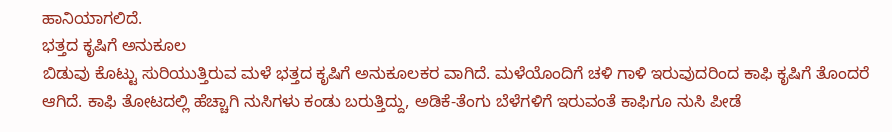ಹಾನಿಯಾಗಲಿದೆ.
ಭತ್ತದ ಕೃಷಿಗೆ ಅನುಕೂಲ
ಬಿಡುವು ಕೊಟ್ಟು ಸುರಿಯುತ್ತಿರುವ ಮಳೆ ಭತ್ತದ ಕೃಷಿಗೆ ಅನುಕೂಲಕರ ವಾಗಿದೆ. ಮಳೆಯೊಂದಿಗೆ ಚಳಿ ಗಾಳಿ ಇರುವುದರಿಂದ ಕಾಫಿ ಕೃಷಿಗೆ ತೊಂದರೆ ಆಗಿದೆ. ಕಾಫಿ ತೋಟದಲ್ಲಿ ಹೆಚ್ಚಾಗಿ ನುಸಿಗಳು ಕಂಡು ಬರುತ್ತಿದ್ದು, ಅಡಿಕೆ-ತೆಂಗು ಬೆಳೆಗಳಿಗೆ ಇರುವಂತೆ ಕಾಫಿಗೂ ನುಸಿ ಪೀಡೆ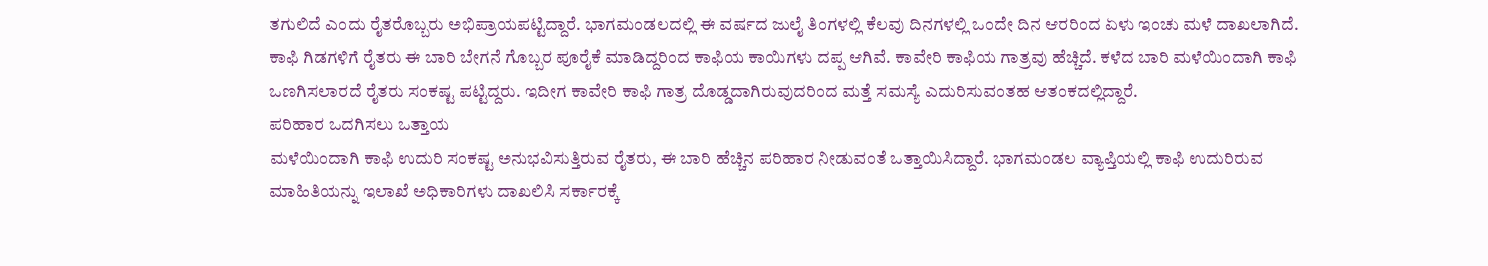ತಗುಲಿದೆ ಎಂದು ರೈತರೊಬ್ಬರು ಅಭಿಪ್ರಾಯಪಟ್ಟಿದ್ದಾರೆ. ಭಾಗಮಂಡಲದಲ್ಲಿ ಈ ವರ್ಷದ ಜುಲೈ ತಿಂಗಳಲ್ಲಿ ಕೆಲವು ದಿನಗಳಲ್ಲಿ ಒಂದೇ ದಿನ ಆರರಿಂದ ಏಳು ಇಂಚು ಮಳೆ ದಾಖಲಾಗಿದೆ. ಕಾಫಿ ಗಿಡಗಳಿಗೆ ರೈತರು ಈ ಬಾರಿ ಬೇಗನೆ ಗೊಬ್ಬರ ಪೂರೈಕೆ ಮಾಡಿದ್ದರಿಂದ ಕಾಫಿಯ ಕಾಯಿಗಳು ದಪ್ಪ ಆಗಿವೆ. ಕಾವೇರಿ ಕಾಫಿಯ ಗಾತ್ರವು ಹೆಚ್ಚಿದೆ. ಕಳೆದ ಬಾರಿ ಮಳೆಯಿಂದಾಗಿ ಕಾಫಿ ಒಣಗಿಸಲಾರದೆ ರೈತರು ಸಂಕಷ್ಟ ಪಟ್ಟಿದ್ದರು. ಇದೀಗ ಕಾವೇರಿ ಕಾಫಿ ಗಾತ್ರ ದೊಡ್ಡದಾಗಿರುವುದರಿಂದ ಮತ್ತೆ ಸಮಸ್ಯೆ ಎದುರಿಸುವಂತಹ ಆತಂಕದಲ್ಲಿದ್ದಾರೆ.
ಪರಿಹಾರ ಒದಗಿಸಲು ಒತ್ತಾಯ
ಮಳೆಯಿಂದಾಗಿ ಕಾಫಿ ಉದುರಿ ಸಂಕಷ್ಟ ಅನುಭವಿಸುತ್ತಿರುವ ರೈತರು, ಈ ಬಾರಿ ಹೆಚ್ಚಿನ ಪರಿಹಾರ ನೀಡುವಂತೆ ಒತ್ತಾಯಿಸಿದ್ದಾರೆ. ಭಾಗಮಂಡಲ ವ್ಯಾಪ್ತಿಯಲ್ಲಿ ಕಾಫಿ ಉದುರಿರುವ ಮಾಹಿತಿಯನ್ನು ಇಲಾಖೆ ಅಧಿಕಾರಿಗಳು ದಾಖಲಿಸಿ ಸರ್ಕಾರಕ್ಕೆ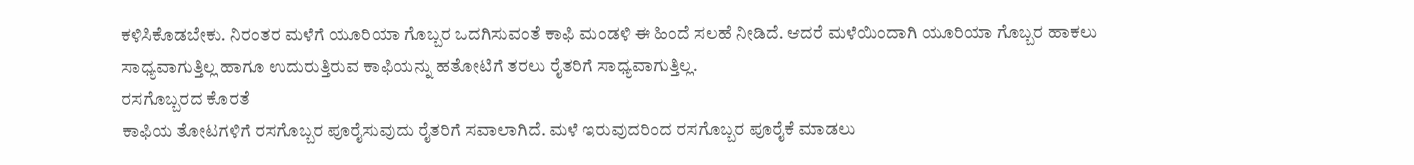ಕಳಿಸಿಕೊಡಬೇಕು. ನಿರಂತರ ಮಳೆಗೆ ಯೂರಿಯಾ ಗೊಬ್ಬರ ಒದಗಿಸುವಂತೆ ಕಾಫಿ ಮಂಡಳಿ ಈ ಹಿಂದೆ ಸಲಹೆ ನೀಡಿದೆ. ಆದರೆ ಮಳೆಯಿಂದಾಗಿ ಯೂರಿಯಾ ಗೊಬ್ಬರ ಹಾಕಲು ಸಾಧ್ಯವಾಗುತ್ತಿಲ್ಲ ಹಾಗೂ ಉದುರುತ್ತಿರುವ ಕಾಫಿಯನ್ನು ಹತೋಟಿಗೆ ತರಲು ರೈತರಿಗೆ ಸಾಧ್ಯವಾಗುತ್ತಿಲ್ಲ.
ರಸಗೊಬ್ಬರದ ಕೊರತೆ
ಕಾಫಿಯ ತೋಟಗಳಿಗೆ ರಸಗೊಬ್ಬರ ಪೂರೈಸುವುದು ರೈತರಿಗೆ ಸವಾಲಾಗಿದೆ. ಮಳೆ ಇರುವುದರಿಂದ ರಸಗೊಬ್ಬರ ಪೂರೈಕೆ ಮಾಡಲು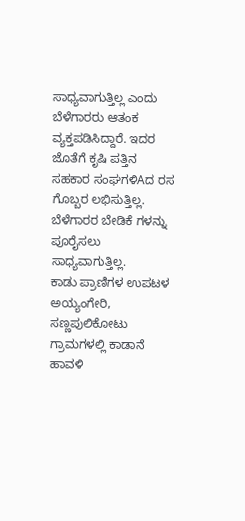ಸಾಧ್ಯವಾಗುತ್ತಿಲ್ಲ ಎಂದು ಬೆಳೆಗಾರರು ಆತಂಕ ವ್ಯಕ್ತಪಡಿಸಿದ್ದಾರೆ. ಇದರ ಜೊತೆಗೆ ಕೃಷಿ ಪತ್ತಿನ ಸಹಕಾರ ಸಂಘಗಳಿAದ ರಸ ಗೊಬ್ಬರ ಲಭಿಸುತ್ತಿಲ್ಲ. ಬೆಳೆಗಾರರ ಬೇಡಿಕೆ ಗಳನ್ನು ಪೂರೈಸಲು ಸಾಧ್ಯವಾಗುತ್ತಿಲ್ಲ.
ಕಾಡು ಪ್ರಾಣಿಗಳ ಉಪಟಳ
ಅಯ್ಯಂಗೇರಿ, ಸಣ್ಣಪುಲಿಕೋಟು ಗ್ರಾಮಗಳಲ್ಲಿ ಕಾಡಾನೆ ಹಾವಳಿ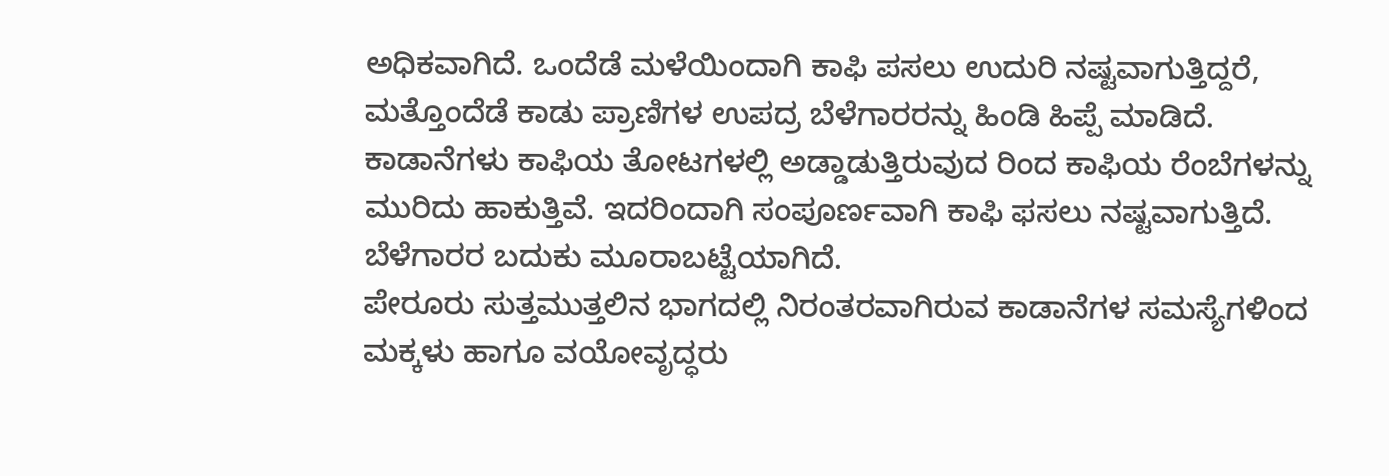ಅಧಿಕವಾಗಿದೆ. ಒಂದೆಡೆ ಮಳೆಯಿಂದಾಗಿ ಕಾಫಿ ಪಸಲು ಉದುರಿ ನಷ್ಟವಾಗುತ್ತಿದ್ದರೆ, ಮತ್ತೊಂದೆಡೆ ಕಾಡು ಪ್ರಾಣಿಗಳ ಉಪದ್ರ ಬೆಳೆಗಾರರನ್ನು ಹಿಂಡಿ ಹಿಪ್ಪೆ ಮಾಡಿದೆ. ಕಾಡಾನೆಗಳು ಕಾಫಿಯ ತೋಟಗಳಲ್ಲಿ ಅಡ್ಡಾಡುತ್ತಿರುವುದ ರಿಂದ ಕಾಫಿಯ ರೆಂಬೆಗಳನ್ನು ಮುರಿದು ಹಾಕುತ್ತಿವೆ. ಇದರಿಂದಾಗಿ ಸಂಪೂರ್ಣವಾಗಿ ಕಾಫಿ ಫಸಲು ನಷ್ಟವಾಗುತ್ತಿದೆ. ಬೆಳೆಗಾರರ ಬದುಕು ಮೂರಾಬಟ್ಟೆಯಾಗಿದೆ.
ಪೇರೂರು ಸುತ್ತಮುತ್ತಲಿನ ಭಾಗದಲ್ಲಿ ನಿರಂತರವಾಗಿರುವ ಕಾಡಾನೆಗಳ ಸಮಸ್ಯೆಗಳಿಂದ ಮಕ್ಕಳು ಹಾಗೂ ವಯೋವೃದ್ಧರು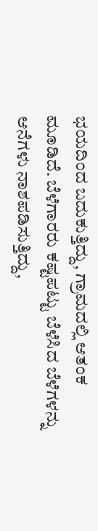ಭಯದಿಂದ ಬದುಕುತ್ತಿದ್ದು, ಗ್ರಾಮದಲ್ಲಿ ಆತಂಕ ಮೂಡಿದೆ. ಬೆಳೆಗಾರರು ಕಷ್ಟಪಟ್ಟು ಬೆಳೆಸಿದ ಬೆಳೆಗಳನ್ನು ಆನೆಗಳು ನಾಶಪಡಿಸುತ್ತಿದ್ದು,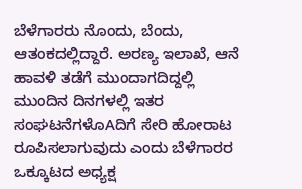ಬೆಳೆಗಾರರು ನೊಂದು, ಬೆಂದು, ಆತಂಕದಲ್ಲಿದ್ದಾರೆ. ಅರಣ್ಯ ಇಲಾಖೆ, ಆನೆ ಹಾವಳಿ ತಡೆಗೆ ಮುಂದಾಗದಿದ್ದಲ್ಲಿ ಮುಂದಿನ ದಿನಗಳಲ್ಲಿ ಇತರ ಸಂಘಟನೆಗಳೊAದಿಗೆ ಸೇರಿ ಹೋರಾಟ ರೂಪಿಸಲಾಗುವುದು ಎಂದು ಬೆಳೆಗಾರರ ಒಕ್ಕೂಟದ ಅಧ್ಯಕ್ಷ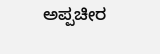ಅಪ್ಪಚೀರ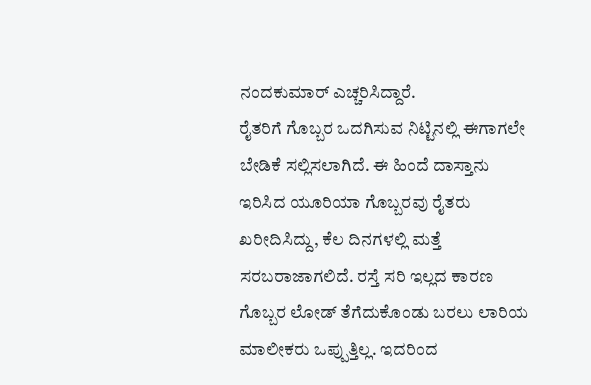ನಂದಕುಮಾರ್ ಎಚ್ಚರಿಸಿದ್ದಾರೆ.
ರೈತರಿಗೆ ಗೊಬ್ಬರ ಒದಗಿಸುವ ನಿಟ್ಟಿನಲ್ಲಿ ಈಗಾಗಲೇ ಬೇಡಿಕೆ ಸಲ್ಲಿಸಲಾಗಿದೆ. ಈ ಹಿಂದೆ ದಾಸ್ತಾನು ಇರಿಸಿದ ಯೂರಿಯಾ ಗೊಬ್ಬರವು ರೈತರು ಖರೀದಿಸಿದ್ದು, ಕೆಲ ದಿನಗಳಲ್ಲಿ ಮತ್ತೆ ಸರಬರಾಜಾಗಲಿದೆ. ರಸ್ತೆ ಸರಿ ಇಲ್ಲದ ಕಾರಣ ಗೊಬ್ಬರ ಲೋಡ್ ತೆಗೆದುಕೊಂಡು ಬರಲು ಲಾರಿಯ ಮಾಲೀಕರು ಒಪ್ಪುತ್ತಿಲ್ಲ. ಇದರಿಂದ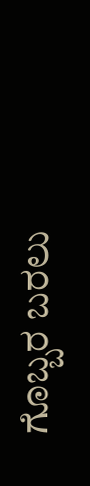ಗೊಬ್ಬರ ಬರಲು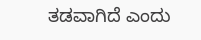ತಡವಾಗಿದೆ ಎಂದು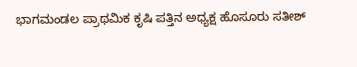ಭಾಗಮಂಡಲ ಪ್ರಾಥಮಿಕ ಕೃಷಿ ಪತ್ತಿನ ಅಧ್ಯಕ್ಷ ಹೊಸೂರು ಸತೀಶ್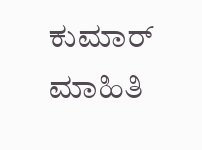ಕುಮಾರ್ ಮಾಹಿತಿ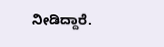ನೀಡಿದ್ದಾರೆ.